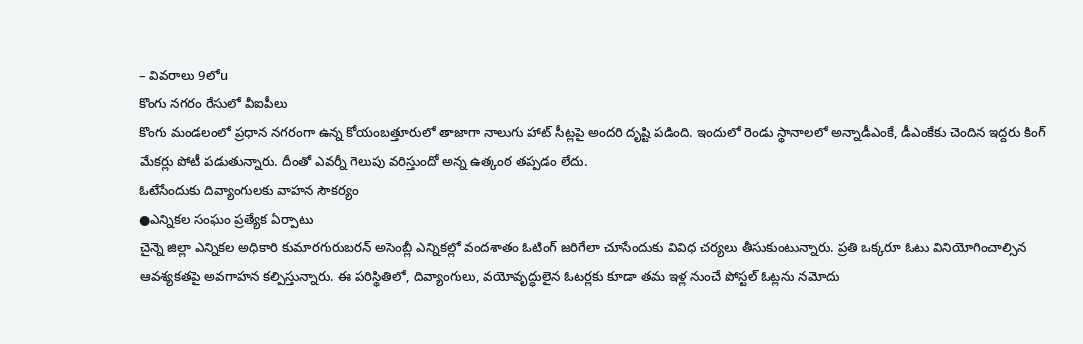– వివరాలు 9లోu
కొంగు నగరం రేసులో వీఐపీలు
కొంగు మండలంలో ప్రధాన నగరంగా ఉన్న కోయంబత్తూరులో తాజాగా నాలుగు హాట్ సీట్లపై అందరి దృష్టి పడింది. ఇందులో రెండు స్థానాలలో అన్నాడీఎంకే, డీఎంకేకు చెందిన ఇద్దరు కింగ్ మేకర్లు పోటీ పడుతున్నారు. దీంతో ఎవర్నీ గెలుపు వరిస్తుందో అన్న ఉత్కంఠ తప్పడం లేదు.
ఓటేసేందుకు దివ్యాంగులకు వాహన సౌకర్యం
●ఎన్నికల సంఘం ప్రత్యేక ఏర్పాటు
చైన్నె జిల్లా ఎన్నికల అధికారి కుమారగురుబరన్ అసెంబ్లీ ఎన్నికల్లో వందశాతం ఓటింగ్ జరిగేలా చూసేందుకు వివిధ చర్యలు తీసుకుంటున్నారు. ప్రతి ఒక్కరూ ఓటు వినియోగించాల్సిన ఆవశ్యకతపై అవగాహన కల్పిస్తున్నారు. ఈ పరిస్థితిలో, దివ్యాంగులు, వయోవృద్ధులైన ఓటర్లకు కూడా తమ ఇళ్ల నుంచే పోస్టల్ ఓట్లను నమోదు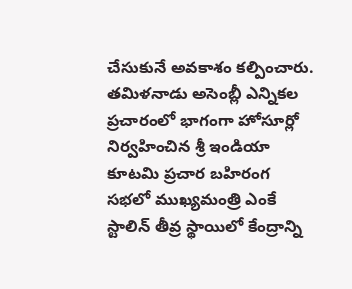చేసుకునే అవకాశం కల్పించారు.
తమిళనాడు అసెంబ్లీ ఎన్నికల ప్రచారంలో భాగంగా హోసూర్లో నిర్వహించిన శ్రీ ఇండియా కూటమి ప్రచార బహిరంగ సభలో ముఖ్యమంత్రి ఎంకే స్టాలిన్ తీవ్ర స్థాయిలో కేంద్రాన్ని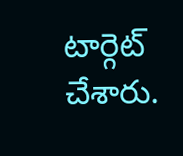టార్గెట్ చేశారు.